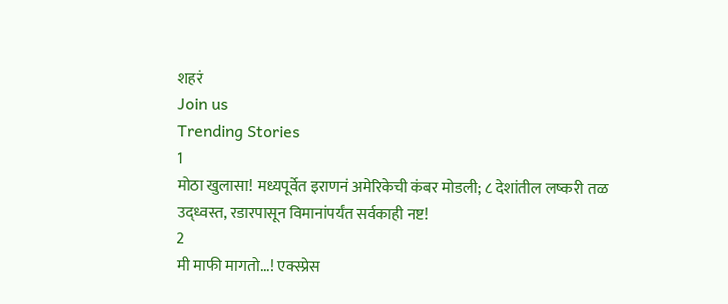शहरं
Join us
Trending Stories
1
मोठा खुलासा! मध्यपूर्वेत इराणनं अमेरिकेची कंबर मोडली; ८ देशांतील लष्करी तळ उद्ध्वस्त, रडारपासून विमानांपर्यंत सर्वकाही नष्ट!
2
मी माफी मागतो...! एक्स्प्रेस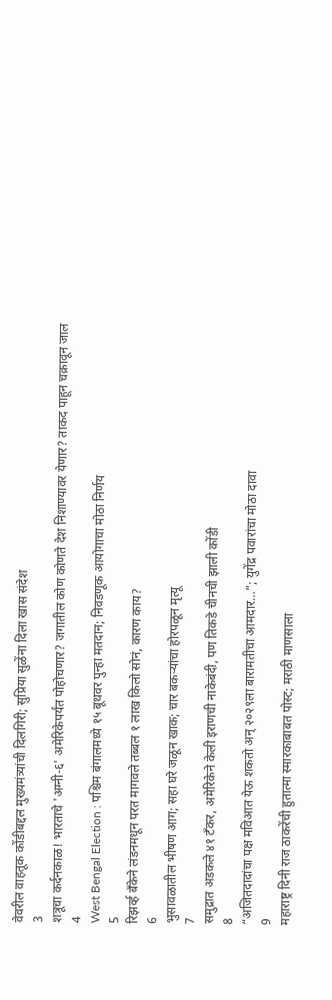वेवरील वाहतूक कोंडीबद्दल मुख्यमंत्र्यांची दिलगिरी; सुप्रिया सुळेंना दिला खास संदेश
3
शत्रूचा कर्दनकाळ! भारताचे 'अग्नी-६' अमेरिकेपर्यंत पोहोचणार? जगातील कोण कोणते देश निशाण्यावर येणार? ताकद पाहून चक्रावून जाल
4
West Bengal Election : पश्चिम बंगालमध्ये १५ बूथवर पुन्हा मतदान; निवडणूक आयोगाचा मोठा निर्णय
5
रिझर्व्ह बँकेने लंडनमधून परत मागवले तब्बल १ लाख किलो सोनं, कारण काय?
6
भुसावळातील भीषण आग; सहा घरे जळून खाक; चार बकऱ्यांचा होरपळून मृत्यू
7
समुद्रात अडकले ४१ टँकर, अमेरिकेने केली इराणची नाकेबंदी, पण तिकडे चीनची झाली कोंडी
8
“अजितदादांचा पक्ष मविआत येऊ शकतो अन् २०२९ला बारामतीचा आमदार…”; युगेंद्र पवारांचा मोठा दावा
9
महाराष्ट्र दिनी राज ठाकरेंची हुतात्मा स्मारकाबाबत पोस्ट; मराठी माणसाला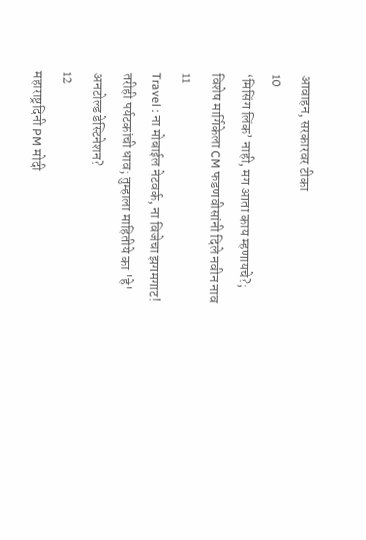आवाहन, सरकारवर टीका
10
‘मिसिंग लिंक’ नाही, मग आता काय म्हणायचे?; विशेष मार्गिकेला CM फडणवीसांनी दिले नवीन नाव
11
Travel : ना मोबाईल नेटवर्क, ना विजेचा झगमगाट! तरीही पर्यटकांची धाव; तुम्हाला माहितीये का 'हे' अनटोल्ड डेस्टिनेशन?
12
महाराष्ट्रदिनी PM मोदी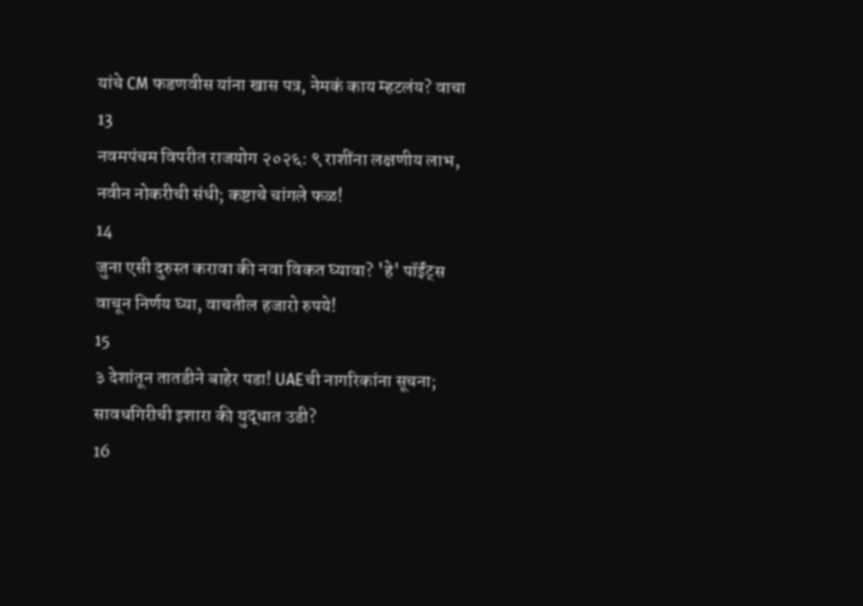यांचे CM फडणवीस यांना खास पत्र, नेमकं काय म्हटलंय? वाचा
13
नवमपंचम विपरीत राजयोग २०२६: ९ राशींना लक्षणीय लाभ, नवीन नोकरीची संधी; कष्टाचे चांगले फळ!
14
जुना एसी दुरुस्त करावा की नवा विकत घ्यावा? 'हे' पॉईंट्स वाचून निर्णय घ्या, वाचतील हजारो रुपये!
15
३ देशांतून तातडीने बाहेर पडा! UAEची नागरिकांना सूचना; सावधगिरीची इशारा की युद्धात उडी?
16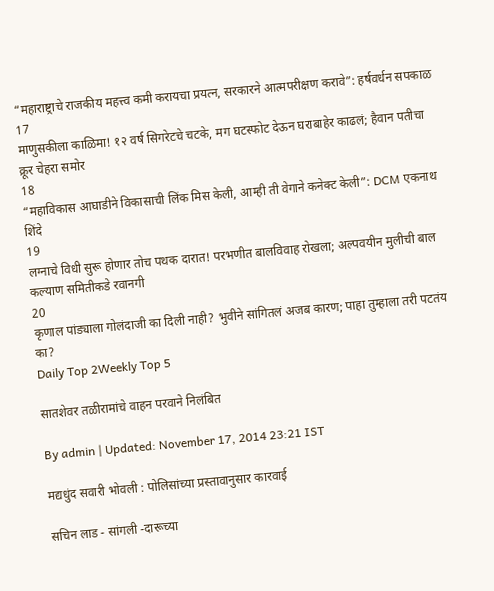“महाराष्ट्राचे राजकीय महत्त्व कमी करायचा प्रयत्न, सरकारने आत्मपरीक्षण करावे”: हर्षवर्धन सपकाळ
17
माणुसकीला काळिमा! १२ वर्ष सिगरेटचे चटके, मग घटस्फोट देऊन घराबाहेर काढलं; हैवान पतीचा क्रूर चेहरा समोर
18
“महाविकास आघाडीने विकासाची लिंक मिस केली, आम्ही ती वेगाने कनेक्ट केली”: DCM एकनाथ शिंदे
19
लग्नाचे विधी सुरू होणार तोच पथक दारात! परभणीत बालविवाह रोखला; अल्पवयीन मुलीची बाल कल्याण समितीकडे रवानगी
20
कृणाल पांड्याला गोलंदाजी का दिली नाही? भुवीने सांगितलं अजब कारण; पाहा तुम्हाला तरी पटतंय का?
Daily Top 2Weekly Top 5

सातशेवर तळीरामांचे वाहन परवाने निलंबित

By admin | Updated: November 17, 2014 23:21 IST

मद्यधुंद सवारी भोवली : पोलिसांच्या प्रस्तावानुसार कारवाई

सचिन लाड - सांगली -दारूच्या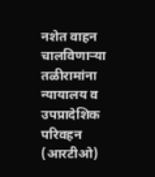नशेत वाहन चालविणाऱ्या तळीरामांना न्यायालय व उपप्रादेशिक परिवहन (आरटीओ)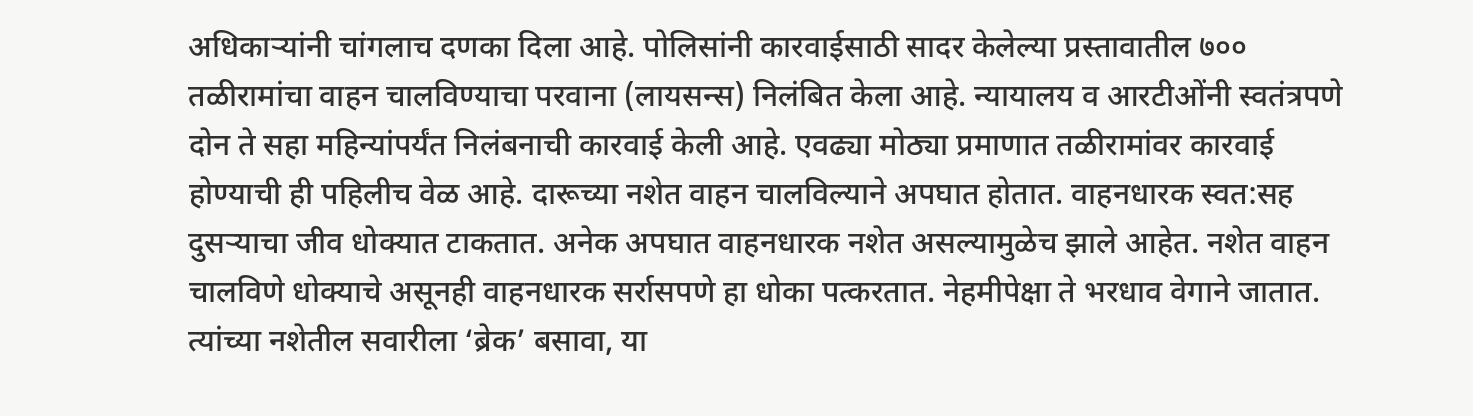अधिकाऱ्यांनी चांगलाच दणका दिला आहे. पोलिसांनी कारवाईसाठी सादर केलेल्या प्रस्तावातील ७०० तळीरामांचा वाहन चालविण्याचा परवाना (लायसन्स) निलंबित केला आहे. न्यायालय व आरटीओंनी स्वतंत्रपणे दोन ते सहा महिन्यांपर्यंत निलंबनाची कारवाई केली आहे. एवढ्या मोठ्या प्रमाणात तळीरामांवर कारवाई होण्याची ही पहिलीच वेळ आहे. दारूच्या नशेत वाहन चालविल्याने अपघात होतात. वाहनधारक स्वत:सह दुसऱ्याचा जीव धोक्यात टाकतात. अनेक अपघात वाहनधारक नशेत असल्यामुळेच झाले आहेत. नशेत वाहन चालविणे धोक्याचे असूनही वाहनधारक सर्रासपणे हा धोका पत्करतात. नेहमीपेक्षा ते भरधाव वेगाने जातात. त्यांच्या नशेतील सवारीला ‘ब्रेक’ बसावा, या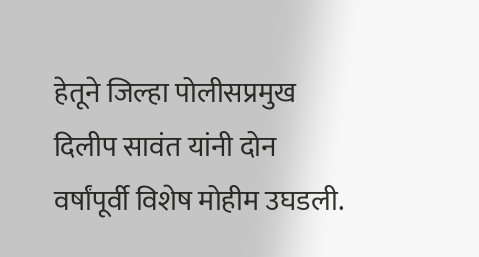हेतूने जिल्हा पोलीसप्रमुख दिलीप सावंत यांनी दोन वर्षांपूर्वी विशेष मोहीम उघडली.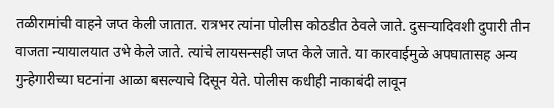तळीरामांची वाहने जप्त केली जातात. रात्रभर त्यांना पोलीस कोठडीत ठेवले जाते. दुसऱ्यादिवशी दुपारी तीन वाजता न्यायालयात उभे केले जाते. त्यांचे लायसन्सही जप्त केले जाते. या कारवाईमुळे अपघातासह अन्य गुन्हेगारीच्या घटनांना आळा बसल्याचे दिसून येते. पोलीस कधीही नाकाबंदी लावून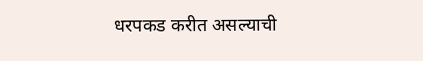धरपकड करीत असल्याची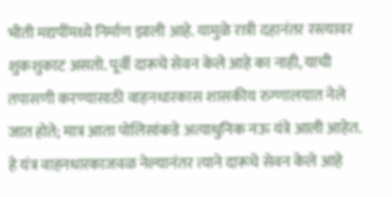भीती मद्यपींमध्ये निर्माण झाली आहे. यामुळे रात्री दहानंतर रस्त्यावर शुकशुकाट असतो. पूर्वी दारूचे सेवन केले आहे का नाही, याची तपासणी करण्यासाठी वाहनधारकास शासकीय रुग्णालयात नेले जात होते; मात्र आता पोलिसांकडे अत्याधुनिक नऊ यंत्रे आली आहेत. हे यंत्र वाहनधारकाजवळ नेल्यानंतर त्याने दारूचे सेवन केले आहे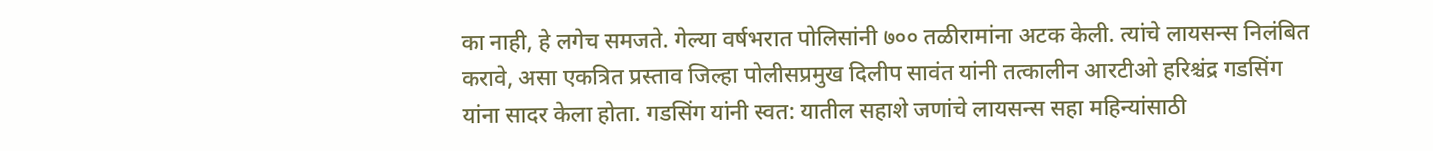का नाही, हे लगेच समजते. गेल्या वर्षभरात पोलिसांनी ७०० तळीरामांना अटक केली. त्यांचे लायसन्स निलंबित करावे, असा एकत्रित प्रस्ताव जिल्हा पोलीसप्रमुख दिलीप सावंत यांनी तत्कालीन आरटीओ हरिश्चंद्र गडसिंग यांना सादर केला होता. गडसिंग यांनी स्वत: यातील सहाशे जणांचे लायसन्स सहा महिन्यांसाठी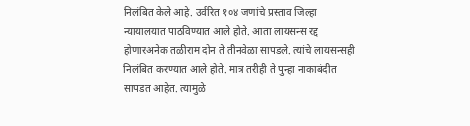निलंबित केले आहे. उर्वरित १०४ जणांचे प्रस्ताव जिल्हा न्यायालयात पाठविण्यात आले होते. आता लायसन्स रद्द होणारअनेक तळीराम दोन ते तीनवेळा सापडले. त्यांचे लायसन्सही निलंबित करण्यात आले होते. मात्र तरीही ते पुन्हा नाकाबंदीत सापडत आहेत. त्यामुळे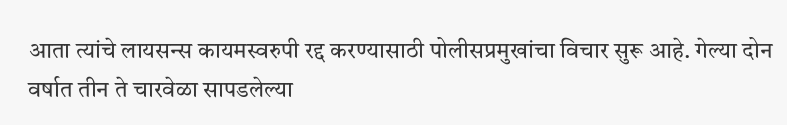आता त्यांचे लायसन्स कायमस्वरुपी रद्द करण्यासाठी पोलीसप्रमुखांचा विचार सुरू आहे. गेल्या दोन वर्षात तीन ते चारवेळा सापडलेल्या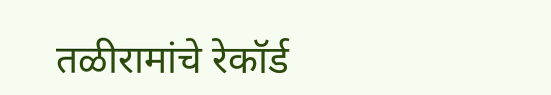तळीरामांचे रेकॉर्ड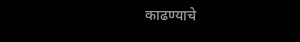काढण्याचे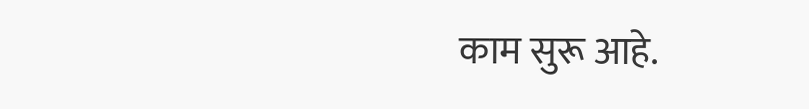काम सुरू आहे.